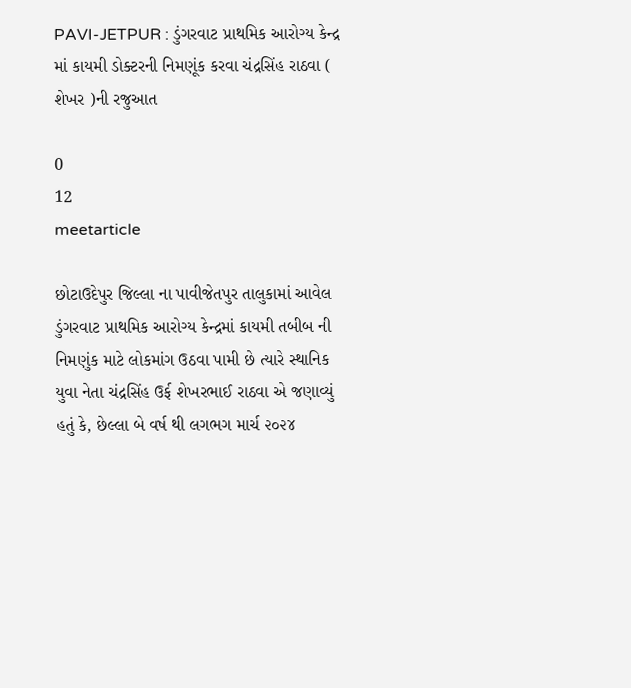PAVI-JETPUR : ડુંગરવાટ પ્રાથમિક આરોગ્ય કેન્દ્ર માં કાયમી ડોક્ટરની નિમણૂંક કરવા ચંદ્રસિંહ રાઠવા ( શેખર )ની રજુઆત

0
12
meetarticle

છોટાઉદેપુર જિલ્લા ના પાવીજેતપુર તાલુકામાં આવેલ ડુંગરવાટ પ્રાથમિક આરોગ્ય કેન્દ્રમાં કાયમી તબીબ ની નિમણુંક માટે લોકમાંગ ઉઠવા પામી છે ત્યારે સ્થાનિક યુવા નેતા ચંદ્રસિંહ ઉર્ફ શેખરભાઈ રાઠવા એ જણાવ્યું હતું કે, છેલ્લા બે વર્ષ થી લગભગ માર્ચ ૨૦૨૪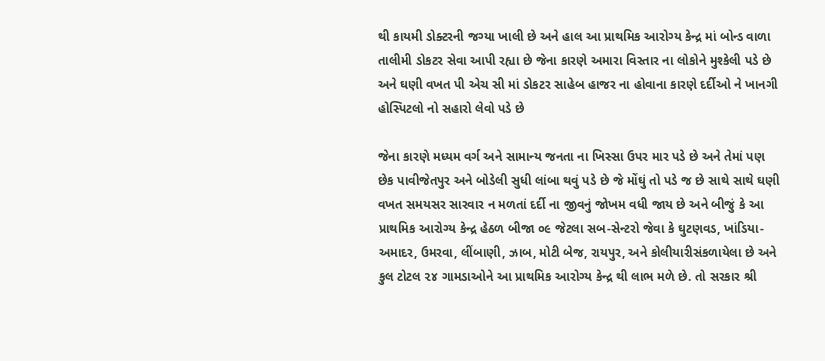થી કાયમી ડોક્ટરની જગ્યા ખાલી છે અને હાલ આ પ્રાથમિક આરોગ્ય કેન્દ્ર માં બોન્ડ વાળા તાલીમી ડોકટર સેવા આપી રહ્યા છે જેના કારણે અમારા વિસ્તાર ના લોકોને મુશ્કેલી પડે છે અને ઘણી વખત પી એચ સી માં ડોકટર સાહેબ હાજર ના હોવાના કારણે દર્દીઓ ને ખાનગી હોસ્પિટલો નો સહારો લેવો પડે છે

જેના કારણે મધ્યમ વર્ગ અને સામાન્ય જનતા ના ખિસ્સા ઉપર માર પડે છે અને તેમાં પણ છેક પાવીજેતપુર અને બોડેલી સુધી લાંબા થવું પડે છે જે મોંઘું તો પડે જ છે સાથે સાથે ઘણી વખત સમયસર સારવાર ન મળતાં દર્દી ના જીવનું જોખમ વધી જાય છે અને બીજું કે આ પ્રાથમિક આરોગ્ય કેન્દ્ર હેઠળ બીજા ૦૯ જેટલા સબ-સેન્ટરો જેવા કે ઘુટણવડ, ખાંડિયા-અમાદર, ઉમરવા, લીંબાણી, ઝાબ, મોટી બેજ, રાયપુર, અને કોલીયારીસંકળાયેલા છે અને કુલ ટોટલ ૨૪ ગામડાઓને આ પ્રાથમિક આરોગ્ય કેન્દ્ર થી લાભ મળે છે. તો સરકાર શ્રી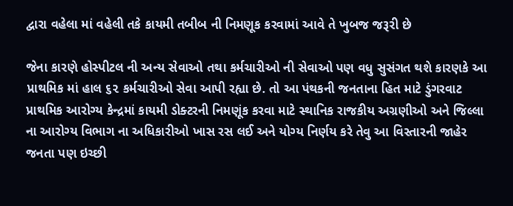દ્વારા વહેલા માં વહેલી તકે કાયમી તબીબ ની નિમણૂક કરવામાં આવે તે ખુબજ જરૂરી છે

જેના કારણે હોસ્પીટલ ની અન્ય સેવાઓ તથા કર્મચારીઓ ની સેવાઓ પણ વધુ સુસંગત થશે કારણકે આ પ્રાથમિક માં હાલ ૬૨ કર્મચારીઓ સેવા આપી રહ્યા છે. તો આ પંથકની જનતાના હિત માટે ડુંગરવાટ પ્રાથમિક આરોગ્ય કેન્દ્રમાં કાયમી ડોક્ટરની નિમણૂંક કરવા માટે સ્થાનિક રાજકીય અગ્રણીઓ અને જિલ્લા ના આરોગ્ય વિભાગ ના અધિકારીઓ ખાસ રસ લઈ અને યોગ્ય નિર્ણય કરે તેવુ આ વિસ્તારની જાહેર જનતા પણ ઇચ્છી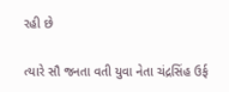રહી છે

ત્યારે સૌ જનતા વતી યુવા નેતા ચંદ્રસિંહ ઉર્ફ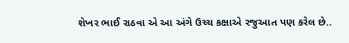શેખર ભાઈ રાઠવા એ આ અંગે ઉચ્ચ કક્ષાએ રજુઆત પણ કરેલ છે..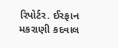રિપોર્ટર. ઈરફાન મકરાણી કદવાલ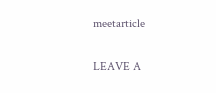meetarticle

LEAVE A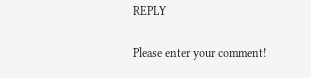REPLY

Please enter your comment!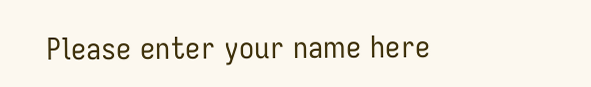Please enter your name here